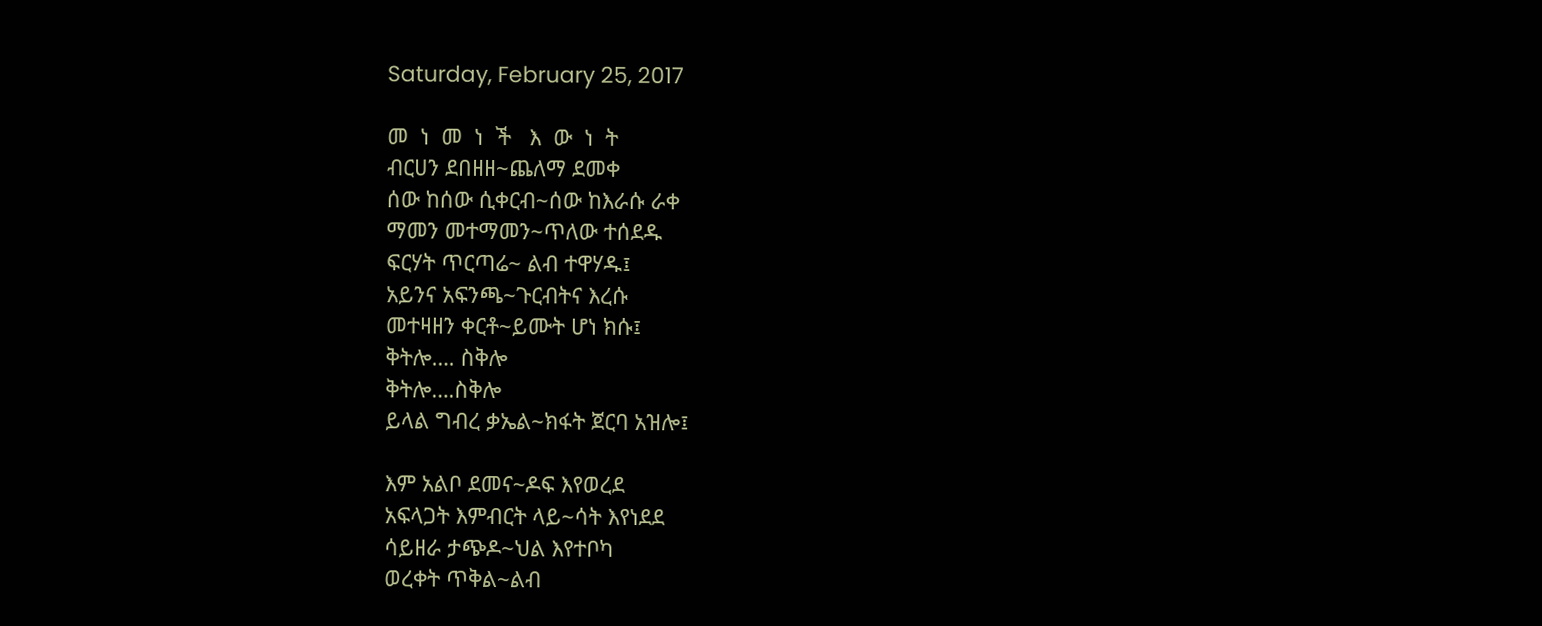Saturday, February 25, 2017

መ  ነ  መ  ነ  ች   እ  ው  ነ  ት
ብርሀን ደበዘዘ~ጨለማ ደመቀ
ሰው ከሰው ሲቀርብ~ሰው ከእራሱ ራቀ
ማመን መተማመን~ጥለው ተሰደዱ
ፍርሃት ጥርጣሬ~ ልብ ተዋሃዱ፤
አይንና አፍንጫ~ጉርብትና እረሱ
መተዛዘን ቀርቶ~ይሙት ሆነ ክሱ፤
ቅትሎ…. ስቅሎ
ቅትሎ….ስቅሎ
ይላል ግብረ ቃኤል~ክፋት ጀርባ አዝሎ፤

እም አልቦ ደመና~ዶፍ እየወረደ
አፍላጋት እምብርት ላይ~ሳት እየነደደ
ሳይዘራ ታጭዶ~ህል እየተቦካ
ወረቀት ጥቅል~ልብ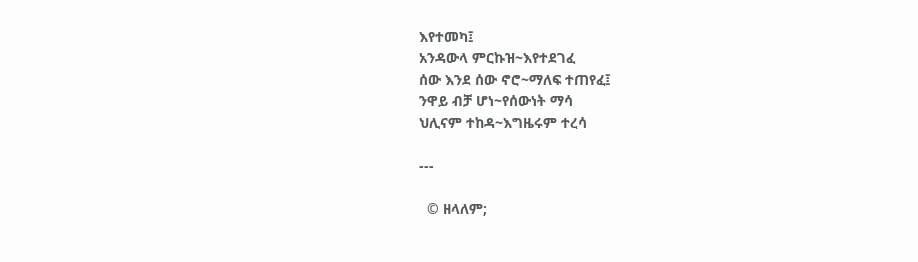እየተመካ፤
አንዳውላ ምርኩዝ~እየተደገፈ
ሰው እንደ ሰው ኖሮ~ማለፍ ተጠየፈ፤
ንዋይ ብቻ ሆነ~የሰውነት ማሳ
ህሊናም ተከዳ~እግዜሩም ተረሳ

---

  © ዘላለም;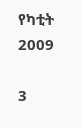የካቲት 2009

3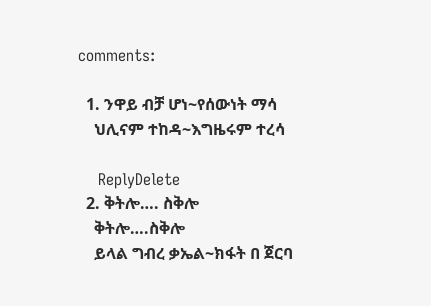comments:

  1. ንዋይ ብቻ ሆነ~የሰውነት ማሳ
    ህሊናም ተከዳ~እግዜሩም ተረሳ

    ReplyDelete
  2. ቅትሎ…. ስቅሎ
    ቅትሎ….ስቅሎ
    ይላል ግብረ ቃኤል~ክፋት በ ጀርባ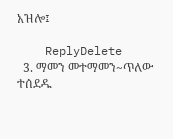አዝሎ፤

    ReplyDelete
  3. ማመን መተማመን~ጥለው ተሰደዱ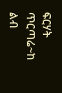ፍርሃት ጥርጣሬ~ከ ልብ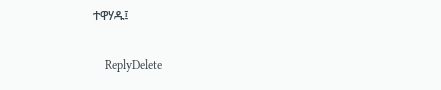ተዋሃዱ፤

    ReplyDelete